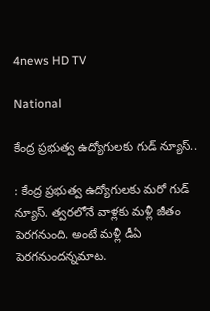4news HD TV

National

కేంద్ర ప్రభుత్వ ఉద్యోగులకు గుడ్ న్యూస్..

: కేంద్ర ప్రభుత్వ ఉద్యోగులకు మరో గుడ్ న్యూస్. త్వరలోనే వాళ్లకు మళ్లీ జీతం పెరగనుంది. అంటే మళ్లీ డీఏ పెరగనుందన్నమాట.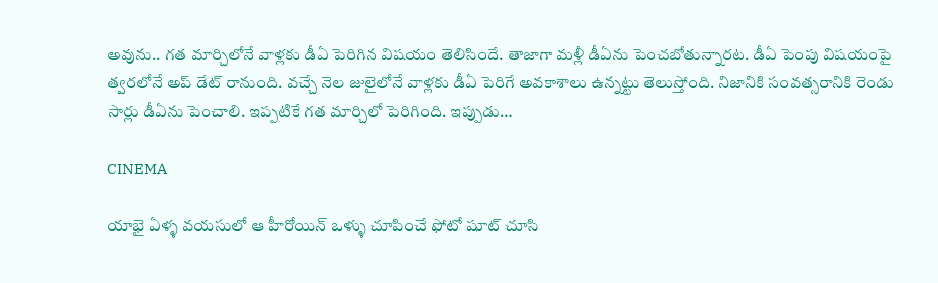అవును.. గత మార్చిలోనే వాళ్లకు డీఏ పెరిగిన విషయం తెలిసిందే. తాజాగా మళ్లీ డీఏను పెంచబోతున్నారట. డీఏ పెంపు విషయంపై త్వరలోనే అప్ డేట్ రానుంది. వచ్చే నెల జులైలోనే వాళ్లకు డీఏ పెరిగే అవకాశాలు ఉన్నట్టు తెలుస్తోంది. నిజానికి సంవత్సరానికి రెండు సార్లు డీఏను పెంచాలి. ఇప్పటికే గత మార్చిలో పెరిగింది. ఇప్పుడు…

CINEMA

యాభై ఏళ్ళ వయసులో ఆ హీరోయిన్ ఒళ్ళు చూపించే ఫోటో షూట్ చూసి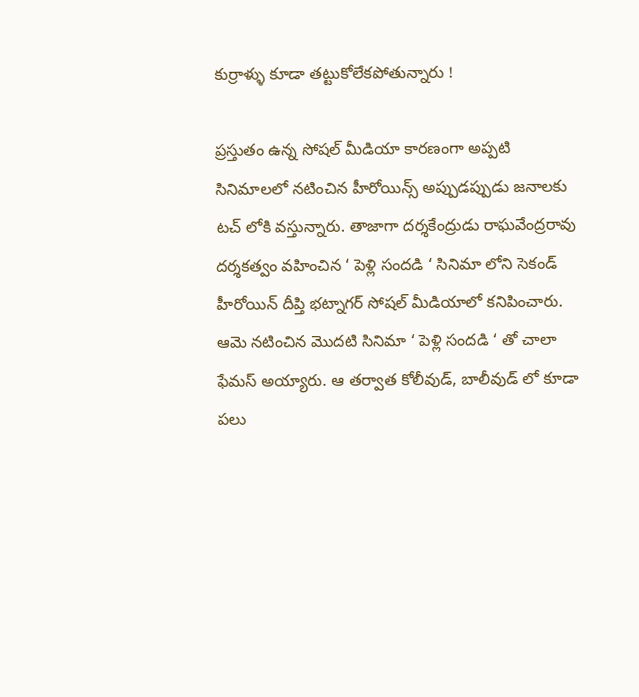కుర్రాళ్ళు కూడా తట్టుకోలేకపోతున్నారు !

ప్రస్తుతం ఉన్న సోషల్ మీడియా కారణంగా అప్పటి సినిమాలలో నటించిన హీరోయిన్స్ అప్పుడప్పుడు జనాలకు టచ్ లోకి వస్తున్నారు. తాజాగా దర్శకేంద్రుడు రాఘవేంద్రరావు దర్శకత్వం వహించిన ‘ పెళ్లి సందడి ‘ సినిమా లోని సెకండ్ హీరోయిన్ దీప్తి భట్నాగర్ సోషల్ మీడియాలో కనిపించారు. ఆమె నటించిన మొదటి సినిమా ‘ పెళ్లి సందడి ‘ తో చాలా ఫేమస్ అయ్యారు. ఆ తర్వాత కోలీవుడ్, బాలీవుడ్ లో కూడా పలు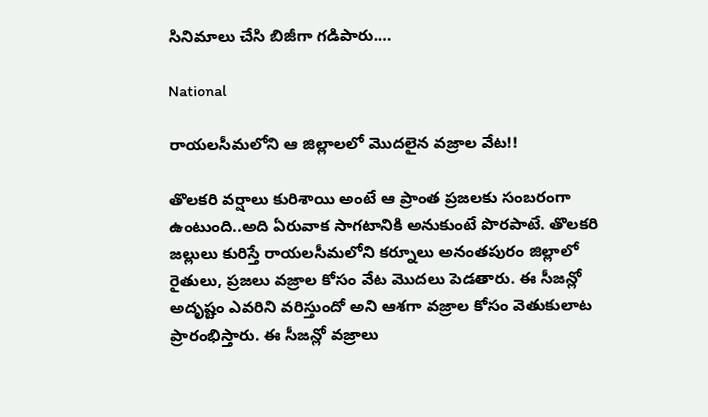సినిమాలు చేసి బిజీగా గడిపారు.…

National

రాయలసీమలోని ఆ జిల్లాలలో మొదలైన వజ్రాల వేట!!

తొలకరి వర్షాలు కురిశాయి అంటే ఆ ప్రాంత ప్రజలకు సంబరంగా ఉంటుంది..అది ఏరువాక సాగటానికి అనుకుంటే పొరపాటే. తొలకరి జల్లులు కురిస్తే రాయలసీమలోని కర్నూలు అనంతపురం జిల్లాలో రైతులు, ప్రజలు వజ్రాల కోసం వేట మొదలు పెడతారు. ఈ సీజన్లో అదృష్టం ఎవరిని వరిస్తుందో అని ఆశగా వజ్రాల కోసం వెతుకులాట ప్రారంభిస్తారు. ఈ సీజన్లో వజ్రాలు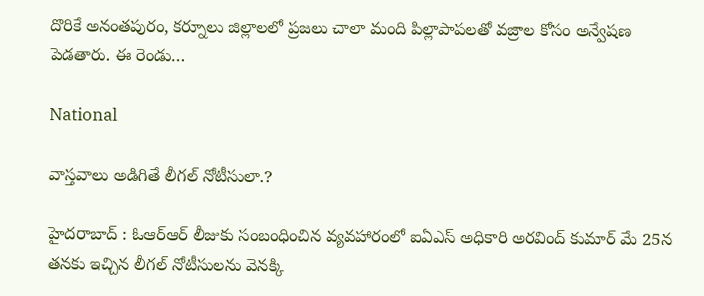దొరికే అనంతపురం, కర్నూలు జిల్లాలలో ప్రజలు చాలా మంది పిల్లాపాపలతో వజ్రాల కోసం అన్వేషణ పెడతారు. ఈ రెండు…

National

వాస్తవాలు అడిగితే లీగల్ నోటీసులా.?

హైదరాబాద్ : ఓఆర్ఆర్ లీజుకు సంబంధించిన వ్యవహారంలో ఐఏఎస్ అధికారి అరవింద్ కుమార్ మే 25న తనకు ఇచ్చిన లీగల్‌ నోటీసులను వెనక్కి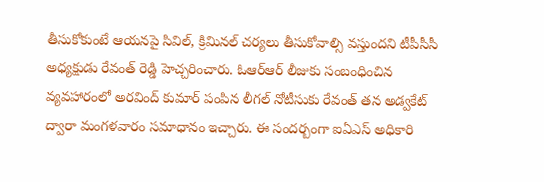తీసుకోకుంటే ఆయనపై సివిల్‌, క్రిమినల్‌ చర్యలు తీసుకోవాల్సి వస్తుందని టీపీసీసీ అధ్యక్షుడు రేవంత్‌ రెడ్డి హెచ్చరించారు. ఓఆర్ఆర్ లీజుకు సంబంధించిన వ్యవహారంలో అరవింద్ కుమార్ పంపిన లీగల్ నోటీసుకు రేవంత్‌ తన అడ్వకేట్ ద్వారా మంగళవారం సమాధానం ఇచ్చారు. ఈ సందర్బంగా ఐఏఎస్ అధికారి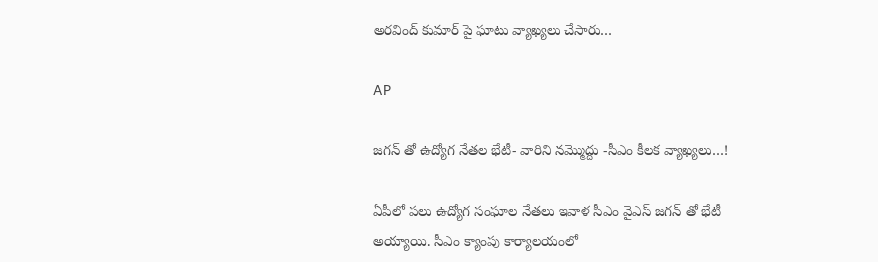అరవింద్ కుమార్ పై ఘాటు వ్యాఖ్యలు చేసారు…

AP

జగన్ తో ఉద్యోగ నేతల భేటీ- వారిని నమ్మొద్దు -సీఎం కీలక వ్యాఖ్యలు…!

ఏపీలో పలు ఉద్యోగ సంఘాల నేతలు ఇవాళ సీఎం వైఎస్ జగన్ తో భేటీ అయ్యాయి. సీఎం క్యాంపు కార్యాలయంలో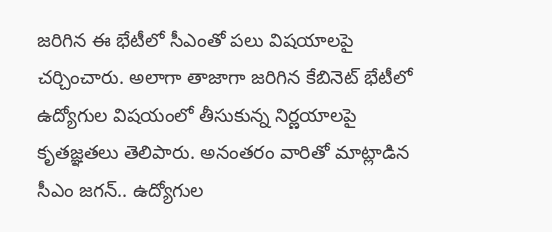జరిగిన ఈ భేటీలో సీఎంతో పలు విషయాలపై చర్చించారు. అలాగా తాజాగా జరిగిన కేబినెట్ భేటీలో ఉద్యోగుల విషయంలో తీసుకున్న నిర్ణయాలపై కృతజ్ఞతలు తెలిపారు. అనంతరం వారితో మాట్లాడిన సీఎం జగన్.. ఉద్యోగుల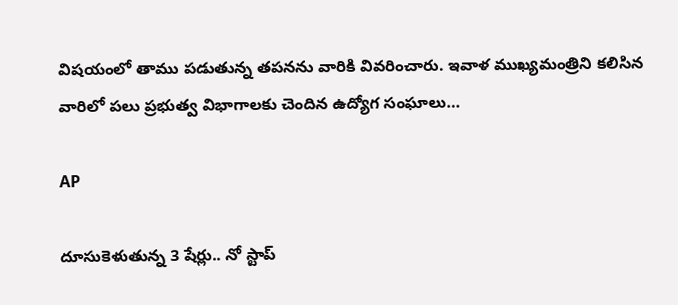విషయంలో తాము పడుతున్న తపనను వారికి వివరించారు. ఇవాళ ముఖ్యమంత్రిని కలిసిన వారిలో పలు ప్రభుత్వ విభాగాలకు చెందిన ఉద్యోగ సంఘాలు…

AP

దూసుకెళుతున్న 3 షేర్లు.. నో స్టాప్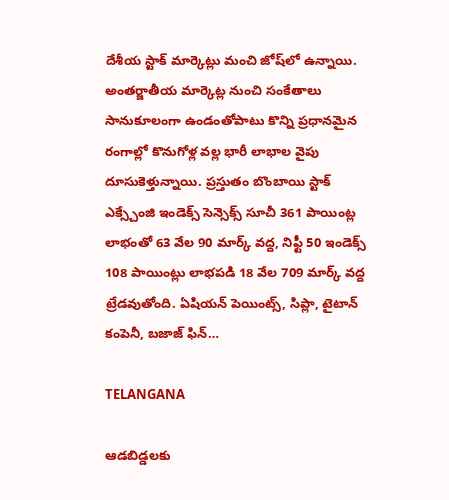దేశీయ స్టాక్ మార్కెట్లు మంచి జోష్‌లో ఉన్నాయి. అంతర్జాతీయ మార్కెట్ల నుంచి సంకేతాలు సానుకూలంగా ఉండంతోపాటు కొన్ని ప్రధానమైన రంగాల్లో కొనుగోళ్ల వల్ల భారీ లాభాల వైపు దూసుకెళ్తున్నాయి. ప్రస్తుతం బొంబాయి స్టాక్ ఎక్స్చేంజి ఇండెక్స్ సెన్సెక్స్ సూచీ 361 పాయింట్ల లాభంతో 63 వేల 90 మార్క్ వద్ద, నిఫ్టీ 50 ఇండెక్స్ 108 పాయింట్లు లాభపడి 18 వేల 709 మార్క్ వద్ద ట్రేడవుతోంది. ఏషియన్ పెయింట్స్, సిప్లా, టైటాన్ కంపెనీ, బజాజ్ ఫిన్…

TELANGANA

ఆడబిడ్డలకు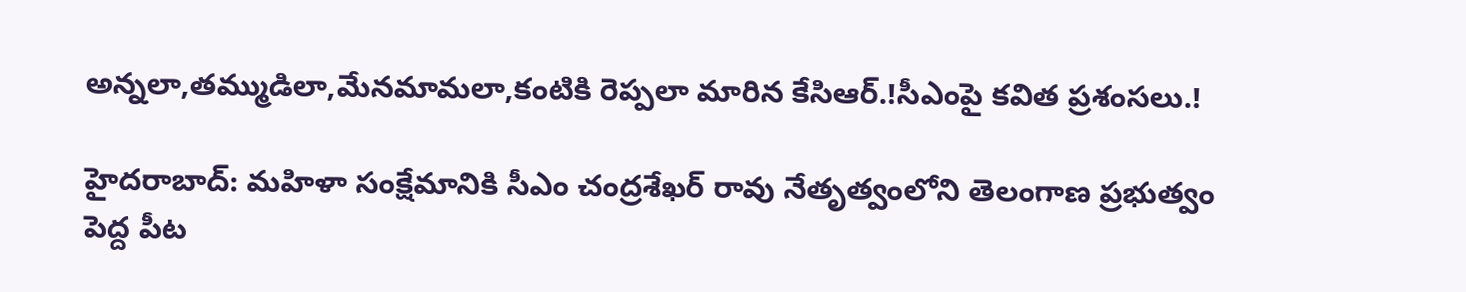అన్నలా,తమ్ముడిలా,మేనమామలా,కంటికి రెప్పలా మారిన కేసిఆర్.!సీఎంపై కవిత ప్రశంసలు.!

హైదరాబాద్: మహిళా సంక్షేమానికి సీఎం చంద్రశేఖర్ రావు నేతృత్వంలోని తెలంగాణ ప్రభుత్వం పెద్ద పీట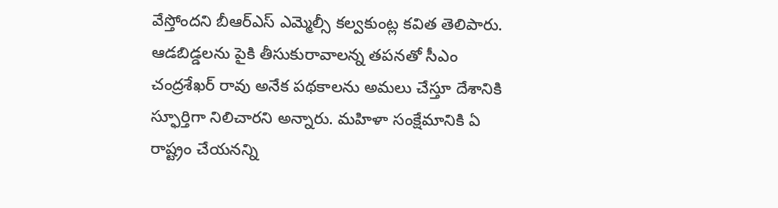వేస్తోందని బీఆర్ఎస్ ఎమ్మెల్సీ కల్వకుంట్ల కవిత తెలిపారు. ఆడబిడ్డలను పైకి తీసుకురావాలన్న తపనతో సీఎం చంద్రశేఖర్ రావు అనేక పథకాలను అమలు చేస్తూ దేశానికి స్ఫూర్తిగా నిలిచారని అన్నారు. మహిళా సంక్షేమానికి ఏ రాష్ట్రం చేయనన్ని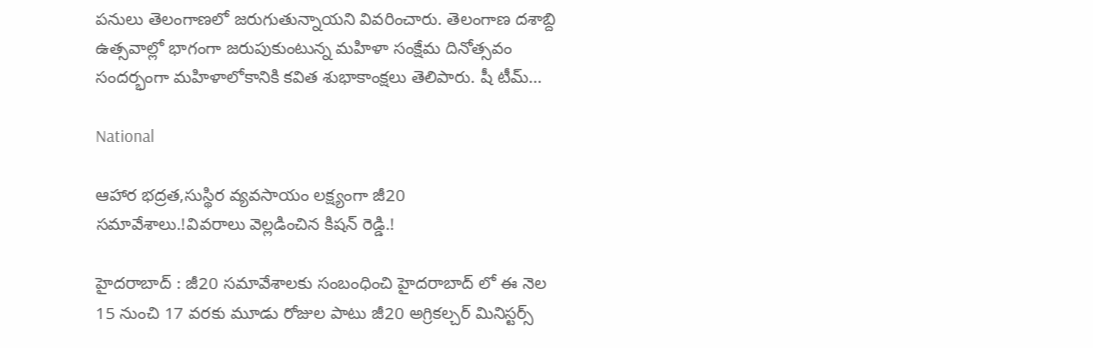పనులు తెలంగాణలో జరుగుతున్నాయని వివరించారు. తెలంగాణ దశాబ్ది ఉత్సవాల్లో భాగంగా జరుపుకుంటున్న మహిళా సంక్షేమ దినోత్సవం సందర్భంగా మహిళాలోకానికి కవిత శుభాకాంక్షలు తెలిపారు. షీ టీమ్…

National

ఆహార భద్రత,సుస్థిర వ్యవసాయం లక్ష్యంగా జీ20 సమావేశాలు.!వివరాలు వెల్లడించిన కిషన్ రెడ్డి.!

హైదరాబాద్ : జీ20 సమావేశాలకు సంబంధించి హైదరాబాద్ లో ఈ నెల 15 నుంచి 17 వరకు మూడు రోజుల పాటు జీ20 అగ్రికల్చర్ మినిస్టర్స్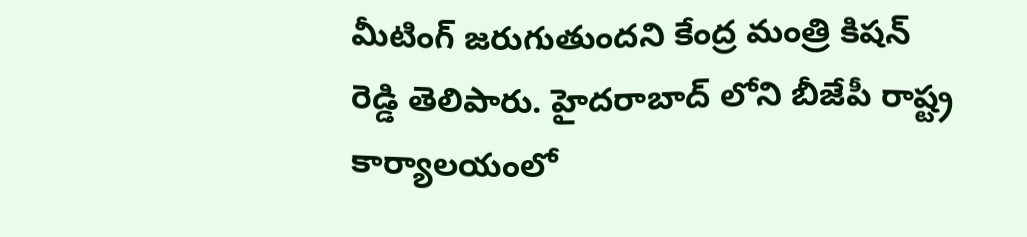మీటింగ్ జరుగుతుందని కేంద్ర మంత్రి కిషన్ రెడ్డి తెలిపారు. హైదరాబాద్ లోని బీజేపీ రాష్ట్ర కార్యాలయంలో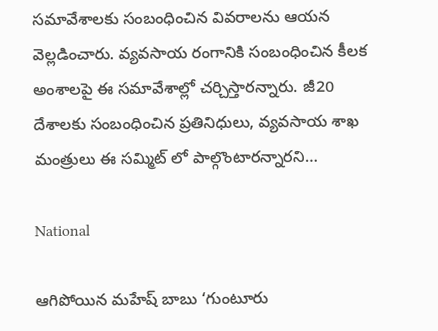సమావేశాలకు సంబంధించిన వివరాలను ఆయన వెల్లడించారు. వ్యవసాయ రంగానికి సంబంధించిన కీలక అంశాలపై ఈ సమావేశాల్లో చర్చిస్తారన్నారు. జీ20 దేశాలకు సంబంధించిన ప్రతినిధులు, వ్యవసాయ శాఖ మంత్రులు ఈ సమ్మిట్ లో పాల్గొంటారన్నారని…

National

ఆగిపోయిన మహేష్ బాబు ‘గుంటూరు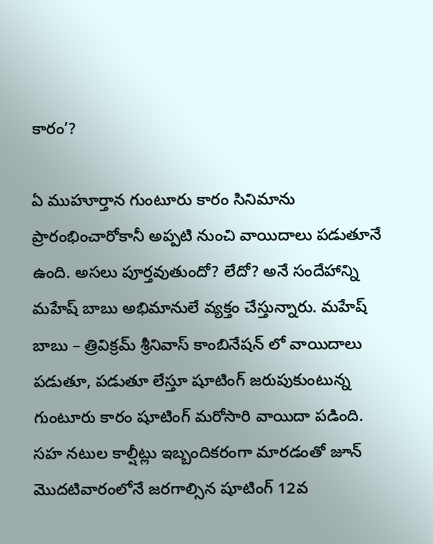కారం’?

ఏ ముహూర్తాన గుంటూరు కారం సినిమాను ప్రారంభించారోకానీ అప్పటి నుంచి వాయిదాలు పడుతూనే ఉంది. అసలు పూర్తవుతుందో? లేదో? అనే సందేహాన్ని మహేష్ బాబు అభిమానులే వ్యక్తం చేస్తున్నారు. మహేష్ బాబు – త్రివిక్రమ్ శ్రీనివాస్ కాంబినేషన్ లో వాయిదాలు పడుతూ, పడుతూ లేస్తూ షూటింగ్ జరుపుకుంటున్న గుంటూరు కారం షూటింగ్ మరోసారి వాయిదా పడింది. సహ నటుల కాల్షీట్లు ఇబ్బందికరంగా మారడంతో జూన్ మొదటివారంలోనే జరగాల్సిన షూటింగ్ 12వ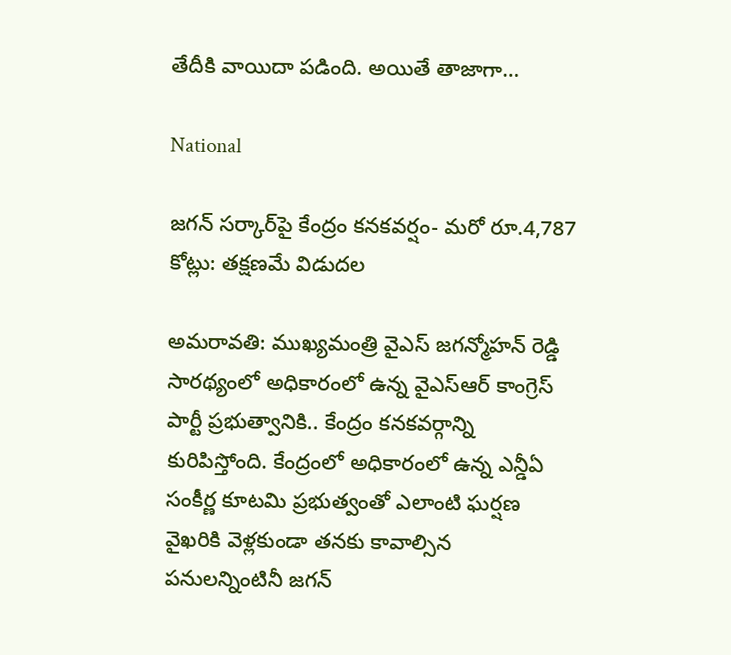తేదీకి వాయిదా పడింది. అయితే తాజాగా…

National

జగన్‌ సర్కార్‌పై కేంద్రం కనకవర్షం- మరో రూ.4,787 కోట్లు: తక్షణమే విడుదల

అమరావతి: ముఖ్యమంత్రి వైఎస్ జగన్మోహన్ రెడ్డి సారథ్యంలో అధికారంలో ఉన్న వైఎస్ఆర్ కాంగ్రెస్ పార్టీ ప్రభుత్వానికి.. కేంద్రం కనకవర్గాన్ని కురిపిస్తోంది. కేంద్రంలో అధికారంలో ఉన్న ఎన్డీఏ సంకీర్ణ కూటమి ప్రభుత్వంతో ఎలాంటి ఘర్షణ వైఖరికి వెళ్లకుండా తనకు కావాల్సిన పనులన్నింటినీ జగన్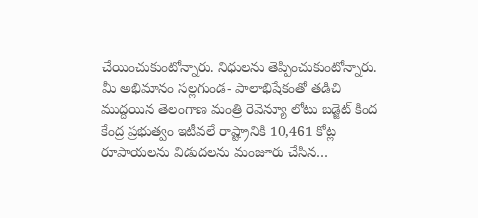చేయించుకుంటోన్నారు. నిధులను తెప్పించుకుంటోన్నారు. మీ అభిమానం సల్లగుండ- పాలాభిషేకంతో తడిచి ముద్దయిన తెలంగాణ మంత్రి రెవెన్యూ లోటు బడ్జెట్ కింద కేంద్ర ప్రభుత్వం ఇటీవలే రాష్ట్రానికి 10,461 కోట్ల రూపాయలను విడుదలను మంజూరు చేసిన…